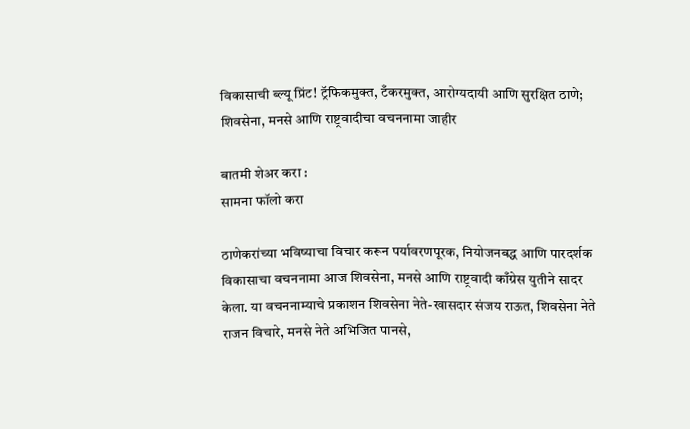विकासाची ब्ल्यू प्रिंट! ट्रॅफिकमुक्त, टँकरमुक्त, आरोग्यदायी आणि सुरक्षित ठाणे; शिवसेना, मनसे आणि राष्ट्रवादीचा वचननामा जाहीर

बातमी शेअर करा :
सामना फॉलो करा

ठाणेकरांच्या भविष्याचा विचार करून पर्यावरणपूरक, नियोजनबद्ध आणि पारदर्शक विकासाचा वचननामा आज शिवसेना, मनसे आणि राष्ट्रवादी काँग्रेस युतीने सादर केला. या वचननाम्याचे प्रकाशन शिवसेना नेते-खासदार संजय राऊत, शिवसेना नेते राजन विचारे, मनसे नेते अभिजित पानसे,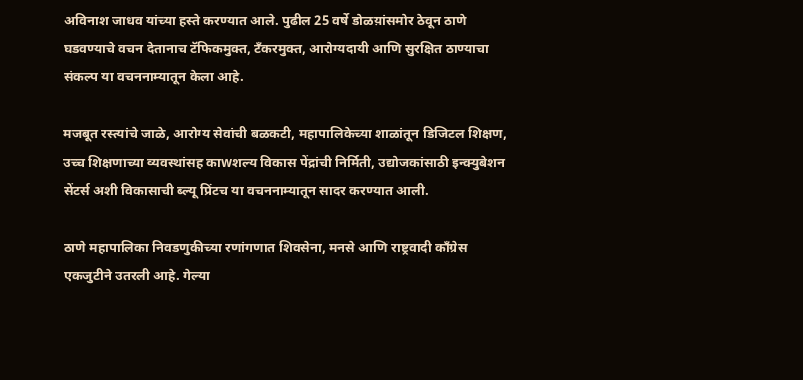अविनाश जाधव यांच्या हस्ते करण्यात आले. पुढील 25 वर्षे डोळय़ांसमोर ठेवून ठाणे घडवण्याचे वचन देतानाच टॅफिकमुक्त, टँकरमुक्त, आरोग्यदायी आणि सुरक्षित ठाण्याचा संकल्प या वचननाम्यातून केला आहे.

मजबूत रस्त्यांचे जाळे, आरोग्य सेवांची बळकटी, महापालिकेच्या शाळांतून डिजिटल शिक्षण, उच्च शिक्षणाच्या व्यवस्थांसह काwशल्य विकास पेंद्रांची निर्मिती, उद्योजकांसाठी इन्क्युबेशन सेंटर्स अशी विकासाची ब्ल्यू प्रिंटच या वचननाम्यातून सादर करण्यात आली.

ठाणे महापालिका निवडणुकीच्या रणांगणात शिवसेना, मनसे आणि राष्ट्रवादी काँग्रेस एकजुटीने उतरली आहे. गेल्या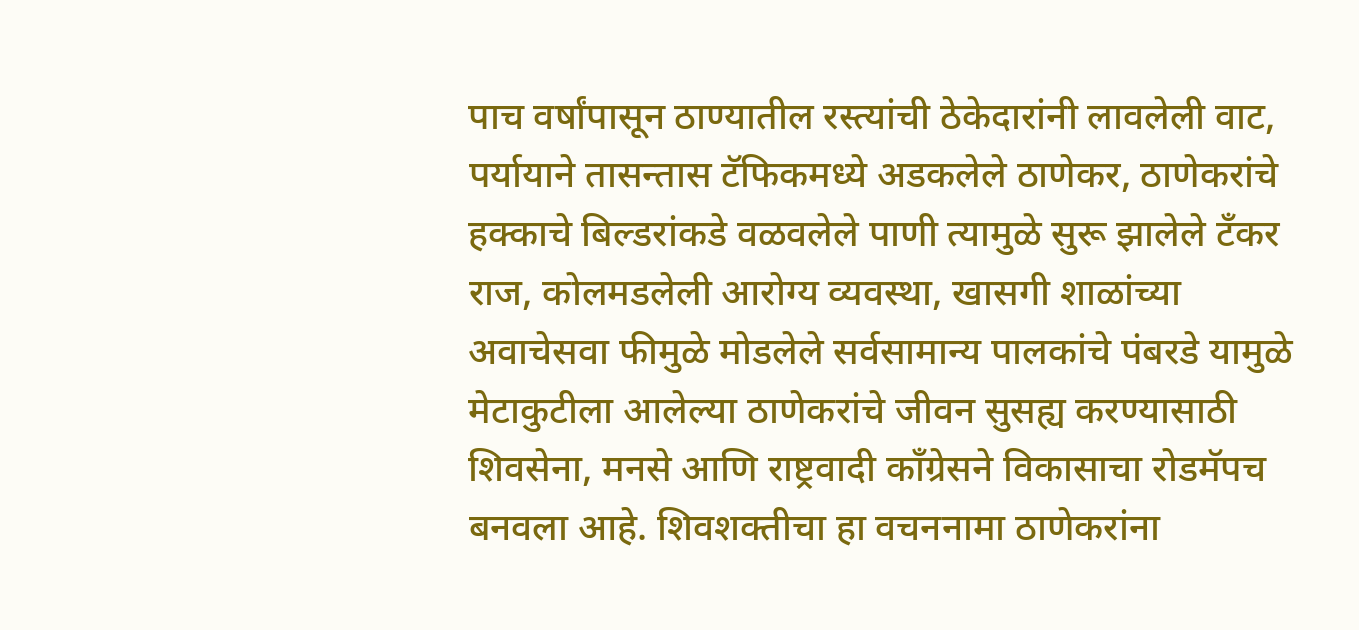पाच वर्षांपासून ठाण्यातील रस्त्यांची ठेकेदारांनी लावलेली वाट, पर्यायाने तासन्तास टॅफिकमध्ये अडकलेले ठाणेकर, ठाणेकरांचे हक्काचे बिल्डरांकडे वळवलेले पाणी त्यामुळे सुरू झालेले टँकर राज, कोलमडलेली आरोग्य व्यवस्था, खासगी शाळांच्या अवाचेसवा फीमुळे मोडलेले सर्वसामान्य पालकांचे पंबरडे यामुळे मेटाकुटीला आलेल्या ठाणेकरांचे जीवन सुसह्य करण्यासाठी शिवसेना, मनसे आणि राष्ट्रवादी काँग्रेसने विकासाचा रोडमॅपच बनवला आहे. शिवशक्तीचा हा वचननामा ठाणेकरांना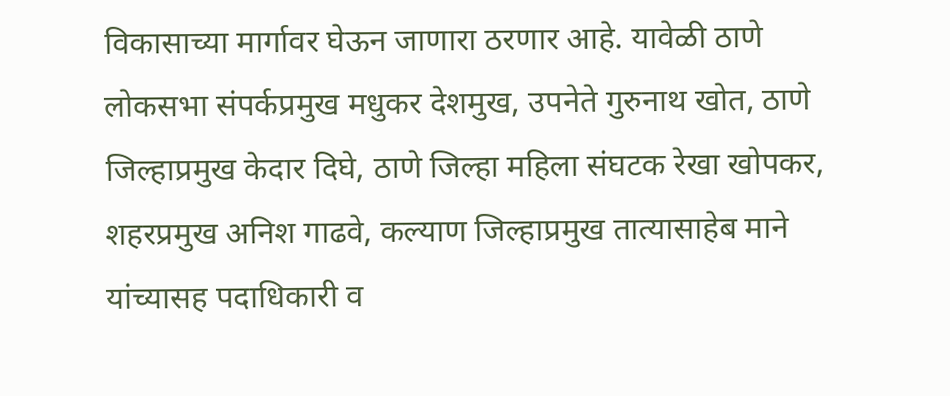विकासाच्या मार्गावर घेऊन जाणारा ठरणार आहे. यावेळी ठाणे लोकसभा संपर्कप्रमुख मधुकर देशमुख, उपनेते गुरुनाथ खोत, ठाणे जिल्हाप्रमुख केदार दिघे, ठाणे जिल्हा महिला संघटक रेखा खोपकर, शहरप्रमुख अनिश गाढवे, कल्याण जिल्हाप्रमुख तात्यासाहेब माने यांच्यासह पदाधिकारी व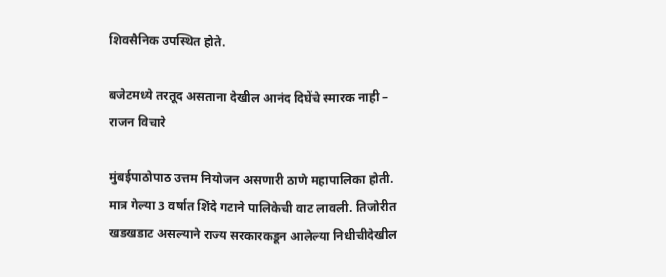शिवसैनिक उपस्थित होते.

बजेटमध्ये तरतूद असताना देखील आनंद दिघेंचे स्मारक नाही – राजन विचारे

मुंबईपाठोपाठ उत्तम नियोजन असणारी ठाणे महापालिका होती. मात्र गेल्या 3 वर्षात शिंदे गटाने पालिकेची वाट लावली. तिजोरीत खडखडाट असल्याने राज्य सरकारकडून आलेल्या निधीचीदेखील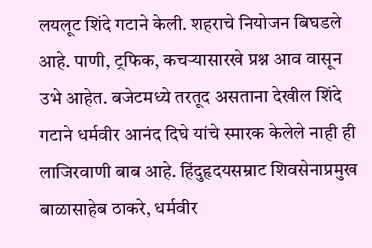लयलूट शिंदे गटाने केली. शहराचे नियोजन बिघडले आहे. पाणी, ट्रफिक, कचऱ्यासारखे प्रश्न आव वासून उभे आहेत. बजेटमध्ये तरतूद असताना देखील शिंदे गटाने धर्मवीर आनंद दिघे यांचे स्मारक केलेले नाही ही लाजिरवाणी बाब आहे. हिंदुहृदयसम्राट शिवसेनाप्रमुख बाळासाहेब ठाकरे, धर्मवीर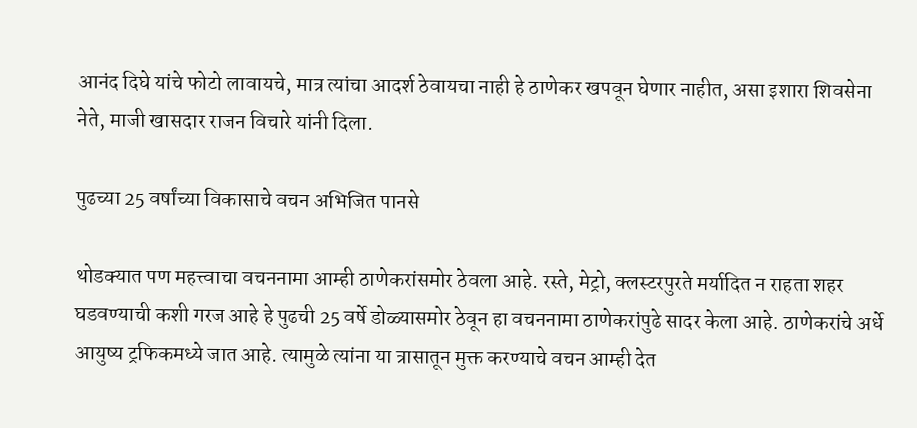आनंद दिघे यांचे फोटो लावायचे, मात्र त्यांचा आदर्श ठेवायचा नाही हे ठाणेकर खपवून घेणार नाहीत, असा इशारा शिवसेना नेते, माजी खासदार राजन विचारे यांनी दिला.

पुढच्या 25 वर्षांच्या विकासाचे वचन अभिजित पानसे

थोडक्यात पण महत्त्वाचा वचननामा आम्ही ठाणेकरांसमोर ठेवला आहे. रस्ते, मेट्रो, क्लस्टरपुरते मर्यादित न राहता शहर घडवण्याची कशी गरज आहे हे पुढची 25 वर्षे डोळ्यासमोर ठेवून हा वचननामा ठाणेकरांपुढे सादर केला आहे. ठाणेकरांचे अर्धे आयुष्य ट्रफिकमध्ये जात आहे. त्यामुळे त्यांना या त्रासातून मुक्त करण्याचे वचन आम्ही देत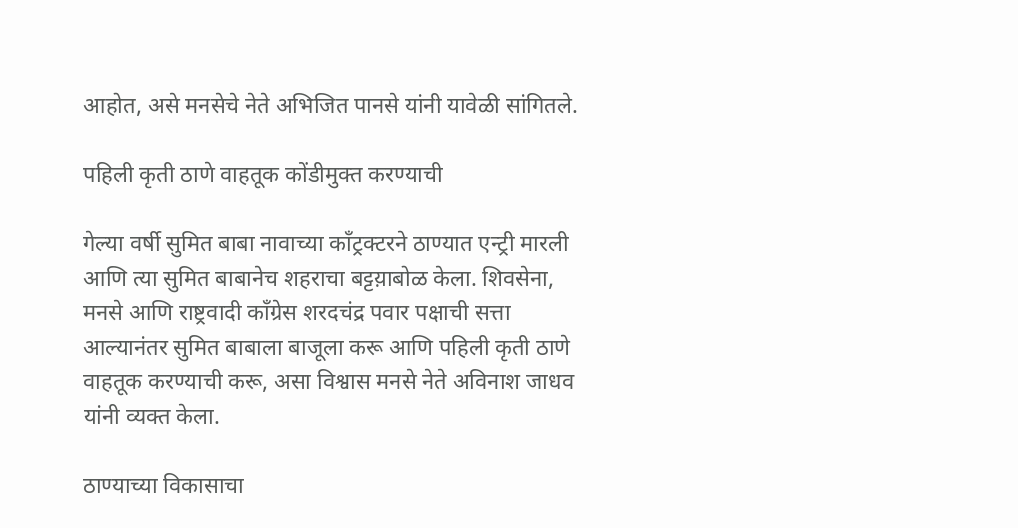आहोत, असे मनसेचे नेते अभिजित पानसे यांनी यावेळी सांगितले.

पहिली कृती ठाणे वाहतूक कोंडीमुक्त करण्याची

गेल्या वर्षी सुमित बाबा नावाच्या काँट्रक्टरने ठाण्यात एन्ट्री मारली आणि त्या सुमित बाबानेच शहराचा बट्टय़ाबोळ केला. शिवसेना, मनसे आणि राष्ट्रवादी काँग्रेस शरदचंद्र पवार पक्षाची सत्ता आल्यानंतर सुमित बाबाला बाजूला करू आणि पहिली कृती ठाणे वाहतूक करण्याची करू, असा विश्वास मनसे नेते अविनाश जाधव यांनी व्यक्त केला.

ठाण्याच्या विकासाचा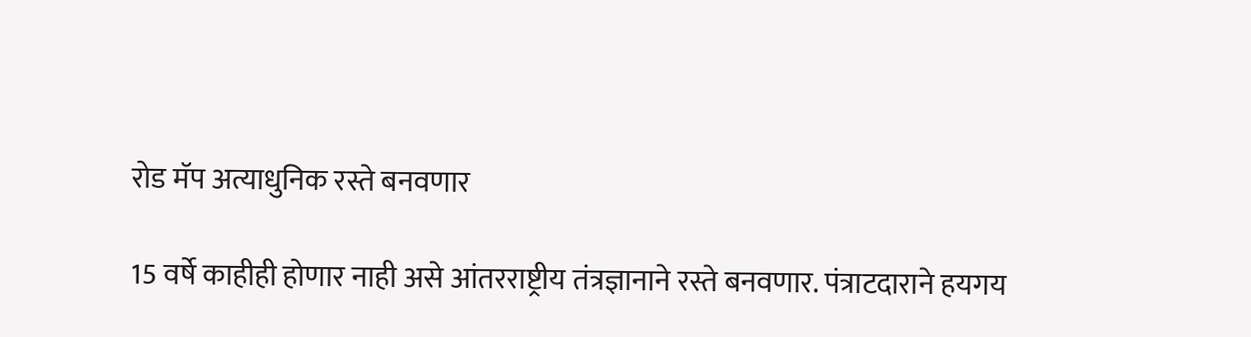रोड मॅप अत्याधुनिक रस्ते बनवणार

15 वर्षे काहीही होणार नाही असे आंतरराष्ट्रीय तंत्रज्ञानाने रस्ते बनवणार. पंत्राटदाराने हयगय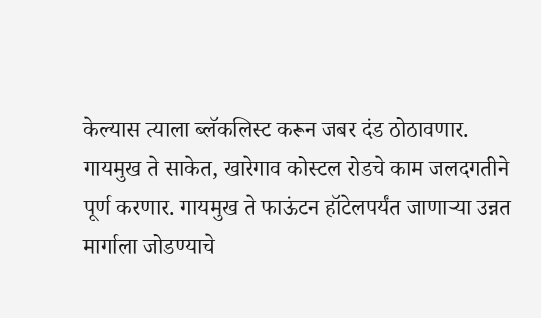केल्यास त्याला ब्लॅकलिस्ट करून जबर दंड ठोठावणार. गायमुख ते साकेत, खारेगाव कोस्टल रोडचे काम जलदगतीने पूर्ण करणार. गायमुख ते फाऊंटन हॉटेलपर्यंत जाणाऱ्या उन्नत मार्गाला जोडण्याचे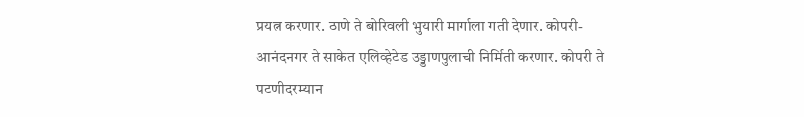प्रयत्न करणार. ठाणे ते बोरिवली भुयारी मार्गाला गती देणार. कोपरी-आनंदनगर ते साकेत एलिव्हेटेड उड्डाणपुलाची निर्मिती करणार. कोपरी ते पटणीदरम्यान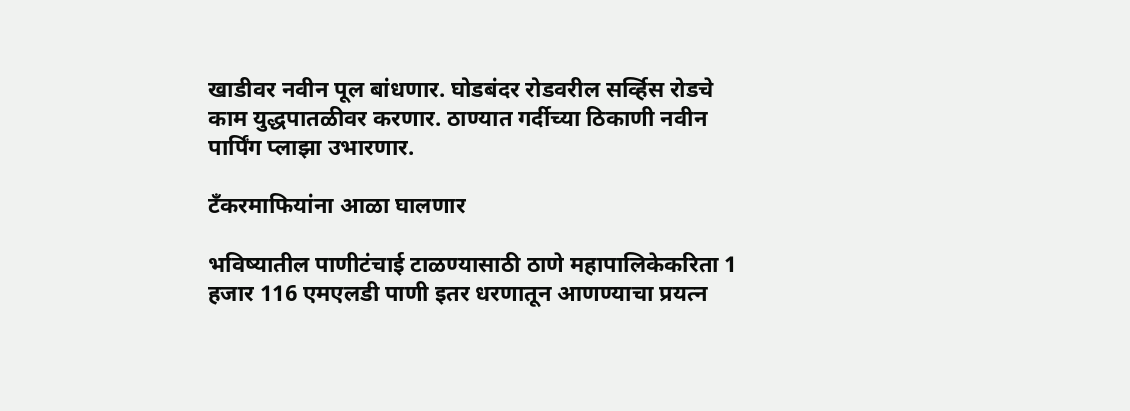खाडीवर नवीन पूल बांधणार. घोडबंदर रोडवरील सर्व्हिस रोडचे काम युद्धपातळीवर करणार. ठाण्यात गर्दीच्या ठिकाणी नवीन पार्पिंग प्लाझा उभारणार.

टँकरमाफियांना आळा घालणार

भविष्यातील पाणीटंचाई टाळण्यासाठी ठाणे महापालिकेकरिता 1 हजार 116 एमएलडी पाणी इतर धरणातून आणण्याचा प्रयत्न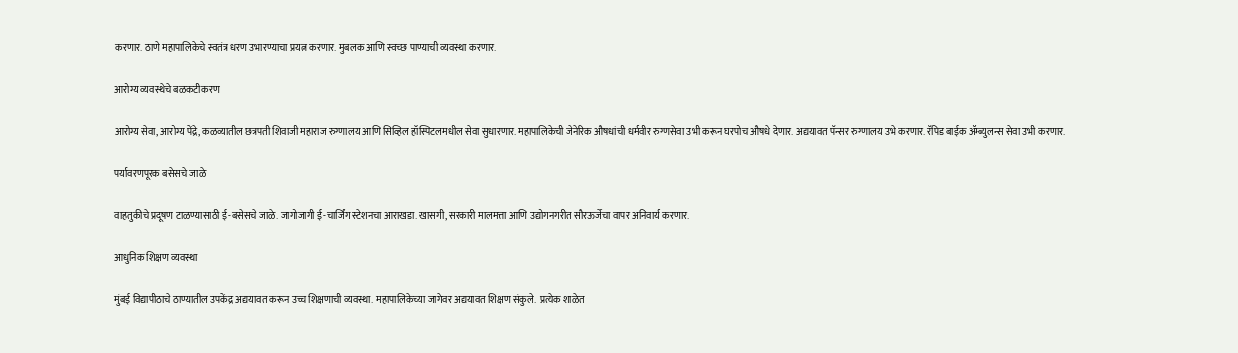करणार. ठाणे महापालिकेचे स्वतंत्र धरण उभारण्याचा प्रयत्न करणार. मुबलक आणि स्वच्छ पाण्याची व्यवस्था करणार.

आरोग्य व्यवस्थेचे बळकटीकरण

आरोग्य सेवा, आरोग्य पेंद्रे, कळव्यातील छत्रपती शिवाजी महाराज रुग्णालय आणि सिव्हिल हॉस्पिटलमधील सेवा सुधारणार. महापालिकेची जेनेरिक औषधांची धर्मवीर रुग्णसेवा उभी करून घरपोच औषधे देणार. अद्ययावत पॅन्सर रुग्णालय उभे करणार. रॅपिड बाईक ॲम्ब्युलन्स सेवा उभी करणार.

पर्यावरणपूरक बसेसचे जाळे

वाहतुकीचे प्रदूषण टाळण्यासाठी ई-बसेसचे जाळे. जागोजागी ई-चार्जिंग स्टेशनचा आराखडा. खासगी, सरकारी मालमत्ता आणि उद्योगनगरीत सौरऊर्जेचा वापर अनिवार्य करणार.

आधुनिक शिक्षण व्यवस्था

मुंबई विद्यापीठाचे ठाण्यातील उपकेंद्र अद्ययावत करून उच्च शिक्षणाची व्यवस्था. महापालिकेच्या जागेवर अद्ययावत शिक्षण संकुले.  प्रत्येक शाळेत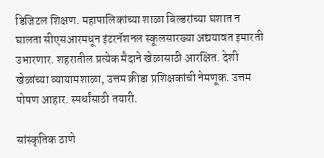डिजिटल शिक्षण. महापालिकांच्या शाळा बिल्डरांच्या घशात न घालता सीएसआरमधून इंटरनॅशनल स्कूलसारख्या अद्ययावत इमारती उभारणार. शहरातील प्रत्येक मैदाने खेळासाठी आरक्षित. देशी खेळांच्या व्यायामशाळा, उत्तम क्रीडा प्रशिक्षकांची नेमणूक. उत्तम पोषण आहार. स्पर्धांसाठी तयारी.

सांस्कृतिक ठाणे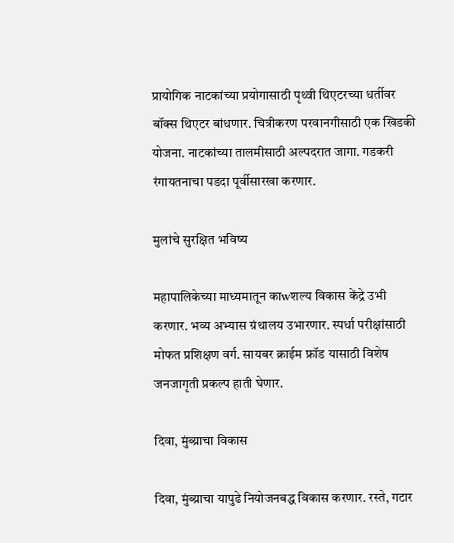प्रायोगिक नाटकांच्या प्रयोगासाठी पृथ्वी थिएटरच्या धर्तीवर बॉक्स थिएटर बांधणार. चित्रीकरण परवानगीसाठी एक खिडकी योजना. नाटकांच्या तालमीसाठी अल्पदरात जागा. गडकरी रंगायतनाचा पडदा पूर्वीसारखा करणार.

मुलांचे सुरक्षित भविष्य

महापालिकेच्या माध्यमातून काwशल्य विकास केंद्रे उभी करणार. भव्य अभ्यास ग्रंथालय उभारणार. स्पर्धा परीक्षांसाठी मोफत प्रशिक्षण वर्ग. सायबर क्राईम फ्रॉड यासाठी विशेष जनजागृती प्रकल्प हाती घेणार.

दिवा, मुंब्य्राचा विकास

दिवा, मुंब्य्राचा यापुढे नियोजनबद्ध विकास करणार. रस्ते, गटार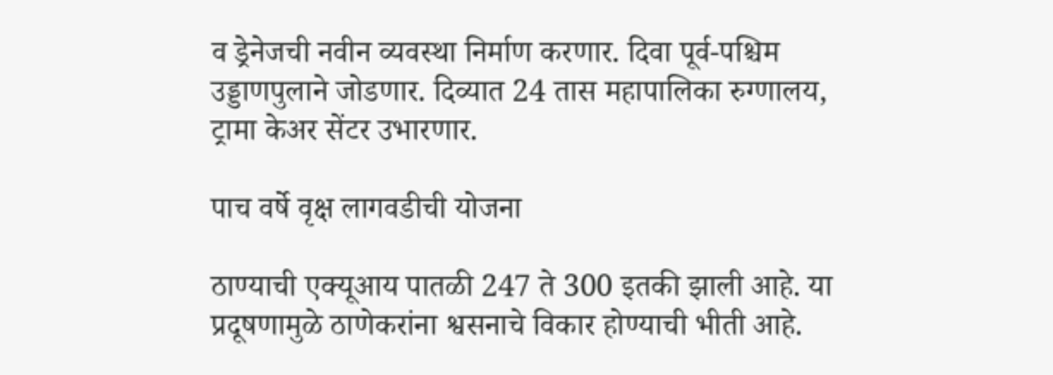व ड्रेनेजची नवीन व्यवस्था निर्माण करणार. दिवा पूर्व-पश्चिम उड्डाणपुलाने जोडणार. दिव्यात 24 तास महापालिका रुग्णालय, ट्रामा केअर सेंटर उभारणार.

पाच वर्षे वृक्ष लागवडीची योजना

ठाण्याची एक्यूआय पातळी 247 ते 300 इतकी झाली आहे. या प्रदूषणामुळे ठाणेकरांना श्वसनाचे विकार होण्याची भीती आहे.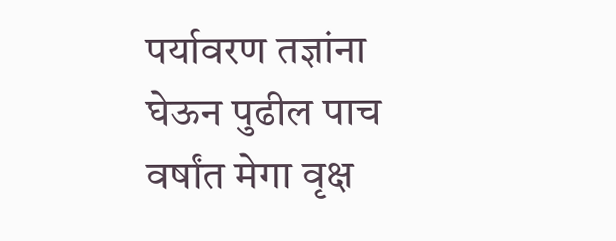पर्यावरण तज्ञांना घेऊन पुढील पाच वर्षांत मेगा वृक्ष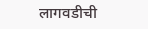लागवडीची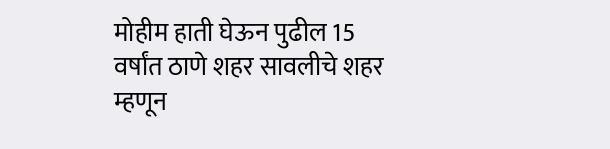मोहीम हाती घेऊन पुढील 15 वर्षांत ठाणे शहर सावलीचे शहर म्हणून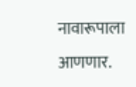नावारूपाला आणणार.